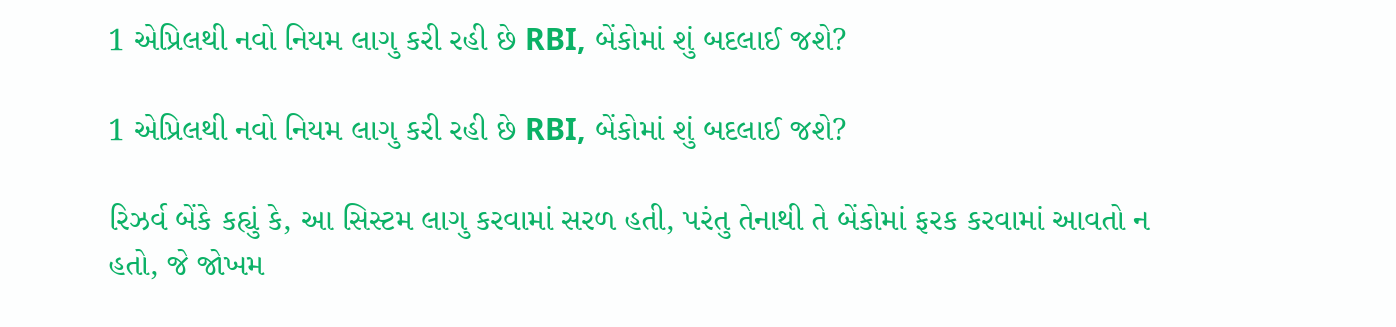1 એપ્રિલથી નવો નિયમ લાગુ કરી રહી છે RBI, બેંકોમાં શું બદલાઈ જશે?

1 એપ્રિલથી નવો નિયમ લાગુ કરી રહી છે RBI, બેંકોમાં શું બદલાઈ જશે?

રિઝર્વ બેંકે કહ્યું કે, આ સિસ્ટમ લાગુ કરવામાં સરળ હતી, પરંતુ તેનાથી તે બેંકોમાં ફરક કરવામાં આવતો ન હતો, જે જોખમ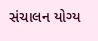સંચાલન યોગ્ય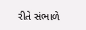રીતે સંભાળે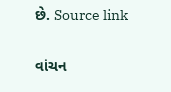છે. Source link

વાંચન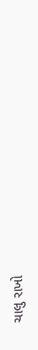ચાલુ રાખો